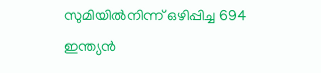സുമിയില്‍നിന്ന് ഒഴിപ്പിച്ച 694 ഇന്ത്യന്‍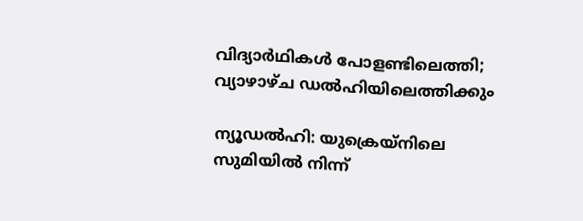വിദ്യാര്‍ഥികള്‍ പോളണ്ടിലെത്തി; വ്യാഴാഴ്ച ഡല്‍ഹിയിലെത്തിക്കും

ന്യൂഡല്‍ഹി: യുക്രെയ്‌നിലെ സുമിയില്‍ നിന്ന്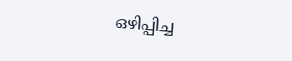ഒഴിപ്പിച്ച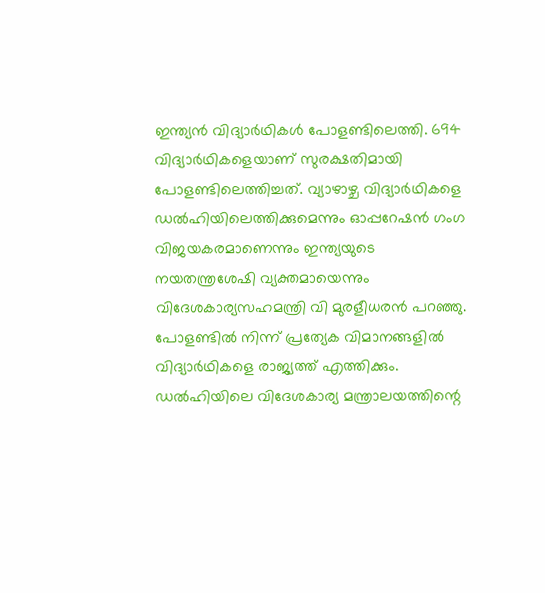ഇന്ത്യന്‍ വിദ്യാര്‍ഥികള്‍ പോളണ്ടിലെത്തി. 694 വിദ്യാര്‍ഥികളെയാണ് സുരക്ഷതിമായി പോളണ്ടിലെത്തിച്ചത്. വ്യാഴാഴ്ച വിദ്യാര്‍ഥികളെ ഡല്‍ഹിയിലെത്തിക്കുമെന്നും ഓപ്പറേഷന്‍ ഗംഗ വിജയകരമാണെന്നും ഇന്ത്യയുടെ നയതന്ത്രശേഷി വ്യക്തമായെന്നും വിദേശകാര്യസഹമന്ത്രി വി മുരളീധരന്‍ പറഞ്ഞു. പോളണ്ടില്‍ നിന്ന് പ്രത്യേക വിമാനങ്ങളില്‍ വിദ്യാര്‍ഥികളെ രാജ്യത്ത് എത്തിക്കും. ഡല്‍ഹിയിലെ വിദേശകാര്യ മന്ത്രാലയത്തിന്റെ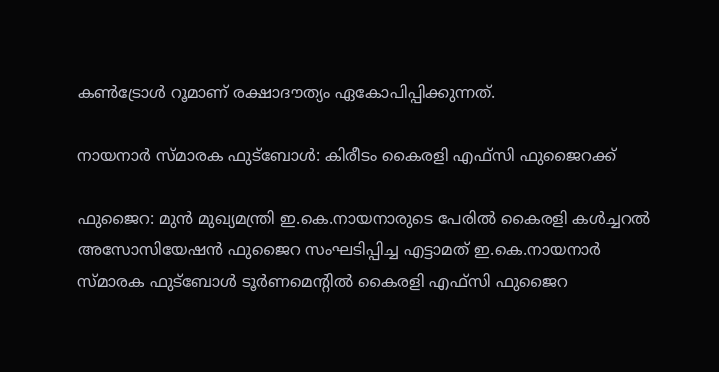കണ്‍ട്രോള്‍ റൂമാണ് രക്ഷാദൗത്യം ഏകോപിപ്പിക്കുന്നത്.

നായനാര്‍ സ്മാരക ഫുട്‌ബോള്‍: കിരീടം കൈരളി എഫ്‌സി ഫുജൈറക്ക്

ഫുജൈറ: മുന്‍ മുഖ്യമന്ത്രി ഇ.കെ.നായനാരുടെ പേരില്‍ കൈരളി കള്‍ച്ചറല്‍ അസോസിയേഷന്‍ ഫുജൈറ സംഘടിപ്പിച്ച എട്ടാമത് ഇ.കെ.നായനാര്‍ സ്മാരക ഫുട്‌ബോള്‍ ടൂര്‍ണമെന്റില്‍ കൈരളി എഫ്‌സി ഫുജൈറ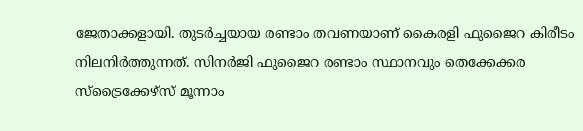ജേതാക്കളായി. തുടര്‍ച്ചയായ രണ്ടാം തവണയാണ് കൈരളി ഫുജൈറ കിരീടം നിലനിര്‍ത്തുന്നത്. സിനര്‍ജി ഫുജൈറ രണ്ടാം സ്ഥാനവും തെക്കേക്കര സ്‌ട്രൈക്കേഴ്സ് മൂന്നാം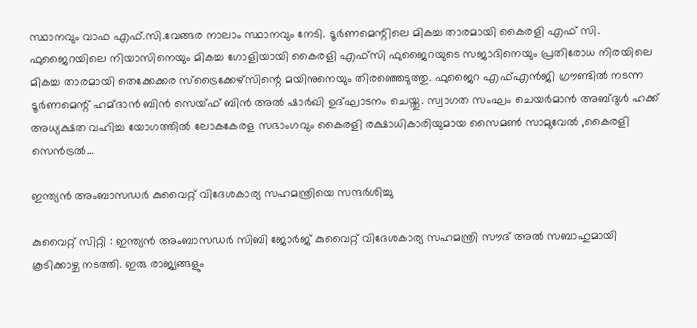സ്ഥാനവും വാഫ എഫ്.സി.വേങ്ങര നാലാം സ്ഥാനവും നേടി. ടൂര്‍ണമെന്റിലെ മികച്ച താരമായി കൈരളി എഫ് സി. ഫുജൈറയിലെ നിയാസിനെയും മികച്ച ഗോളിയായി കൈരളി എഫ്‌സി ഫുജൈറയുടെ സജാദിനെയും പ്രതിരോധ നിരയിലെ മികച്ച താരമായി തെക്കേക്കര സ്‌ട്രൈക്കേഴ്‌സിന്റെ മയിനുനെയും തിരഞ്ഞെടുത്തു. ഫുജൈറ എഫ്എന്‍ജി ഗ്രൗണ്ടില്‍ നടന്ന ടൂര്‍ണമെന്റ് ഹമ്ദാന്‍ ബിന്‍ സെയ്ഫ് ബിന്‍ അല്‍ ഷാര്‍ഖി ഉദ്ഘാടനം ചെയ്തു. സ്വാഗത സംഘം ചെയര്‍മാന്‍ അബ്ദുള്‍ ഹക്ക് അധ്യക്ഷത വഹിച്ച യോഗത്തില്‍ ലോകകേരള സഭാംഗവും കൈരളി രക്ഷാധികാരിയുമായ സൈമണ്‍ സാമുവേല്‍ ,കൈരളി സെന്‍ട്രല്‍…

ഇന്ത്യന്‍ അംബാസഡര്‍ കുവൈറ്റ് വിദേശകാര്യ സഹമന്ത്രിയെ സന്ദര്‍ശിച്ചു

കുവൈറ്റ് സിറ്റി : ഇന്ത്യന്‍ അംബാസഡര്‍ സിബി ജോര്‍ജ് കുവൈറ്റ് വിദേശകാര്യ സഹമന്ത്രി സൗദ് അല്‍ സബാഹുമായി കൂടിക്കാഴ്ച നടത്തി. ഇരു രാജ്യങ്ങളും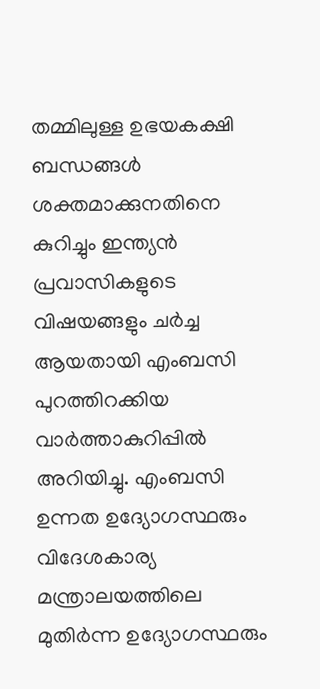തമ്മിലുള്ള ഉഭയകക്ഷി ബന്ധങ്ങള്‍ ശക്തമാക്കുനതിനെ കുറിച്ചും ഇന്ത്യന്‍ പ്രവാസികളുടെ വിഷയങ്ങളും ചര്‍ച്ച ആയതായി എംബസി പുറത്തിറക്കിയ വാര്‍ത്താകുറിപ്പില്‍ അറിയിച്ചു. എംബസി ഉന്നത ഉദ്യോഗസ്ഥരും വിദേശകാര്യ മന്ത്രാലയത്തിലെ മുതിര്‍ന്ന ഉദ്യോഗസ്ഥരും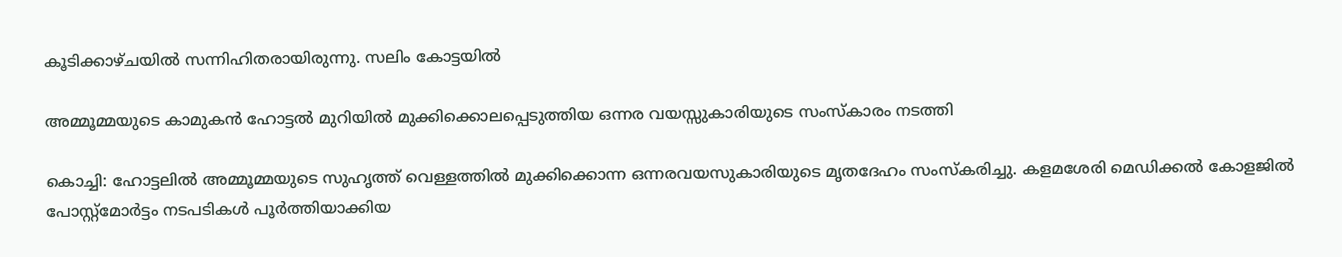കൂടിക്കാഴ്ചയില്‍ സന്നിഹിതരായിരുന്നു. സലിം കോട്ടയില്‍

അമ്മൂമ്മയുടെ കാമുകന്‍ ഹോട്ടല്‍ മുറിയില്‍ മുക്കിക്കൊലപ്പെടുത്തിയ ഒന്നര വയസ്സുകാരിയുടെ സംസ്‌കാരം നടത്തി

കൊച്ചി: ഹോട്ടലില്‍ അമ്മൂമ്മയുടെ സുഹൃത്ത് വെള്ളത്തില്‍ മുക്കിക്കൊന്ന ഒന്നരവയസുകാരിയുടെ മൃതദേഹം സംസ്‌കരിച്ചു. കളമശേരി മെഡിക്കല്‍ കോളജില്‍ പോസ്റ്റ്മോര്‍ട്ടം നടപടികള്‍ പൂര്‍ത്തിയാക്കിയ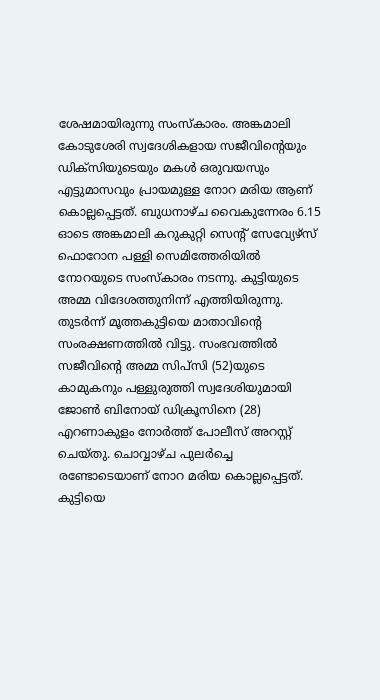ശേഷമായിരുന്നു സംസ്‌കാരം. അങ്കമാലി കോടുശേരി സ്വദേശികളായ സജീവിന്റെയും ഡിക്സിയുടെയും മകള്‍ ഒരുവയസും എട്ടുമാസവും പ്രായമുള്ള നോറ മരിയ ആണ് കൊല്ലപ്പെട്ടത്. ബുധനാഴ്ച വൈകുന്നേരം 6.15 ഓടെ അങ്കമാലി കറുകുറ്റി സെന്റ് സേവ്യേഴ്സ് ഫൊറോന പള്ളി സെമിത്തേരിയില്‍ നോറയുടെ സംസ്‌കാരം നടന്നു. കുട്ടിയുടെ അമ്മ വിദേശത്തുനിന്ന് എത്തിയിരുന്നു. തുടര്‍ന്ന് മൂത്തകുട്ടിയെ മാതാവിന്റെ സംരക്ഷണത്തില്‍ വിട്ടു. സംഭവത്തില്‍ സജീവിന്റെ അമ്മ സിപ്‌സി (52)യുടെ കാമുകനും പള്ളുരുത്തി സ്വദേശിയുമായി ജോണ്‍ ബിനോയ് ഡിക്രൂസിനെ (28) എറണാകുളം നോര്‍ത്ത് പോലീസ് അറസ്റ്റ് ചെയ്തു. ചൊവ്വാഴ്ച പുലര്‍ച്ചെ രണ്ടോടെയാണ് നോറ മരിയ കൊല്ലപ്പെട്ടത്. കുട്ടിയെ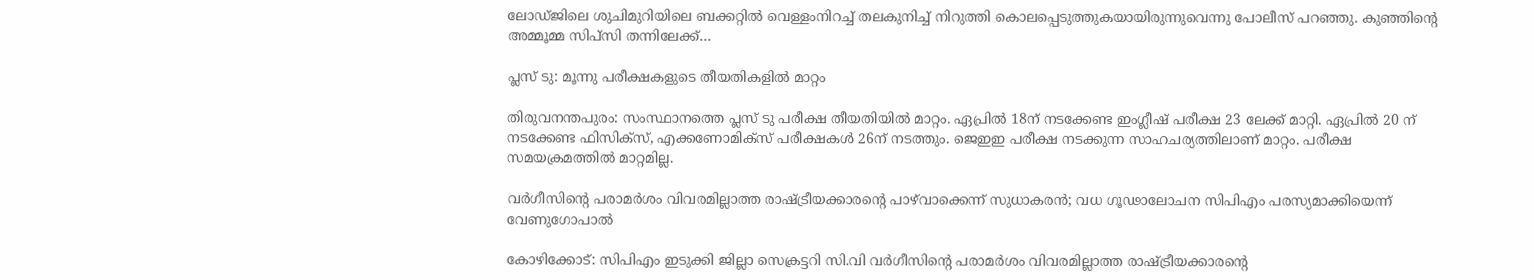ലോഡ്ജിലെ ശുചിമുറിയിലെ ബക്കറ്റില്‍ വെള്ളംനിറച്ച് തലകുനിച്ച് നിറുത്തി കൊലപ്പെടുത്തുകയായിരുന്നുവെന്നു പോലീസ് പറഞ്ഞു. കുഞ്ഞിന്റെ അമ്മൂമ്മ സിപ്‌സി തന്നിലേക്ക്…

പ്ലസ് ടു: മൂന്നു പരീക്ഷകളുടെ തീയതികളില്‍ മാറ്റം

തിരുവനന്തപുരം: സംസ്ഥാനത്തെ പ്ലസ് ടു പരീക്ഷ തീയതിയില്‍ മാറ്റം. ഏപ്രില്‍ 18ന് നടക്കേണ്ട ഇംഗ്ലീഷ് പരീക്ഷ 23 ലേക്ക് മാറ്റി. ഏപ്രില്‍ 20 ന് നടക്കേണ്ട ഫിസിക്‌സ്, എക്കണോമിക്‌സ് പരീക്ഷകള്‍ 26ന് നടത്തും. ജെഇഇ പരീക്ഷ നടക്കുന്ന സാഹചര്യത്തിലാണ് മാറ്റം. പരീക്ഷ സമയക്രമത്തില്‍ മാറ്റമില്ല.

വര്‍ഗീസിന്റെ പരാമര്‍ശം വിവരമില്ലാത്ത രാഷ്ട്രീയക്കാരന്റെ പാഴ്‌വാക്കെന്ന് സുധാകരന്‍; വധ ഗൂഢാലോചന സിപിഎം പരസ്യമാക്കിയെന്ന് വേണുഗോപാല്‍

കോഴിക്കോട്: സിപിഎം ഇടുക്കി ജില്ലാ സെക്രട്ടറി സി.വി വര്‍ഗീസിന്റെ പരാമര്‍ശം വിവരമില്ലാത്ത രാഷ്ട്രീയക്കാരന്റെ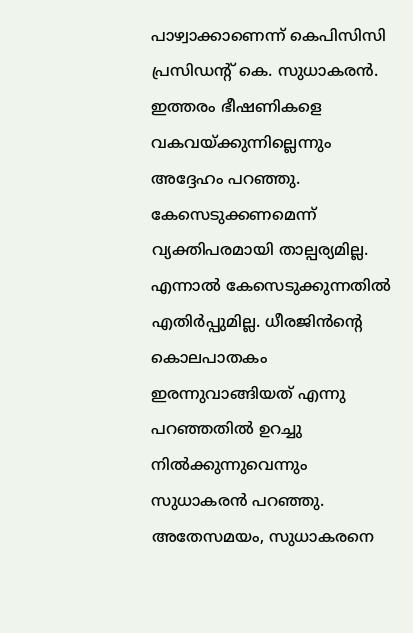പാഴ്വാക്കാണെന്ന് കെപിസിസി പ്രസിഡന്റ് കെ. സുധാകരന്‍. ഇത്തരം ഭീഷണികളെ വകവയ്ക്കുന്നില്ലെന്നും അദ്ദേഹം പറഞ്ഞു. കേസെടുക്കണമെന്ന് വ്യക്തിപരമായി താല്പര്യമില്ല. എന്നാല്‍ കേസെടുക്കുന്നതില്‍ എതിര്‍പ്പുമില്ല. ധീരജിന്‍ന്റെ കൊലപാതകം ഇരന്നുവാങ്ങിയത് എന്നു പറഞ്ഞതില്‍ ഉറച്ചു നില്‍ക്കുന്നുവെന്നും സുധാകരന്‍ പറഞ്ഞു. അതേസമയം, സുധാകരനെ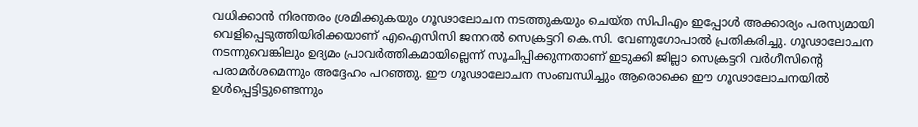വധിക്കാന്‍ നിരന്തരം ശ്രമിക്കുകയും ഗൂഢാലോചന നടത്തുകയും ചെയ്ത സിപിഎം ഇപ്പോള്‍ അക്കാര്യം പരസ്യമായി വെളിപ്പെടുത്തിയിരിക്കയാണ് എഐസിസി ജനറല്‍ സെക്രട്ടറി കെ.സി. വേണുഗോപാല്‍ പ്രതികരിച്ചു. ഗൂഢാലോചന നടന്നുവെങ്കിലും ഉദ്യമം പ്രാവര്‍ത്തികമായില്ലെന്ന് സൂചിപ്പിക്കുന്നതാണ് ഇടുക്കി ജില്ലാ സെക്രട്ടറി വര്‍ഗീസിന്റെ പരാമര്‍ശമെന്നും അദ്ദേഹം പറഞ്ഞു. ഈ ഗൂഢാലോചന സംബന്ധിച്ചും ആരൊക്കെ ഈ ഗൂഢാലോചനയില്‍ ഉള്‍പ്പെട്ടിട്ടുണ്ടെന്നും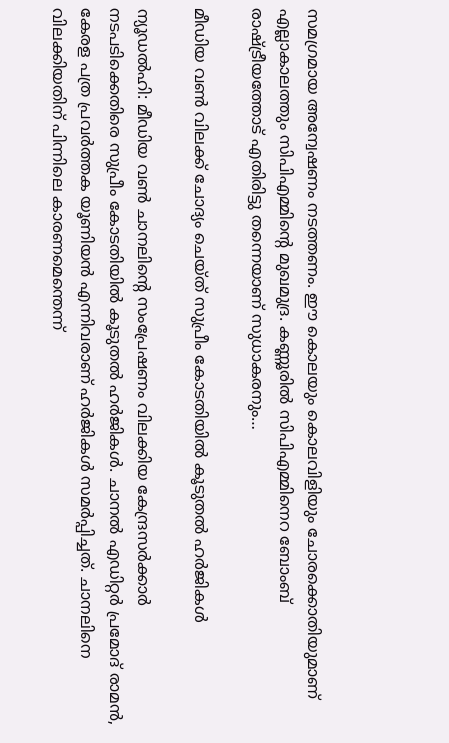സമഗ്രമായ അന്വേഷണം നടത്തണം. ഈ കൊലയും കൊലവിളിയും ചോരക്കൊതിയുമാണ് എല്ലാകാലത്തും സിപിഎമ്മിന്റെ മുഖമുദ്ര. കണ്ണൂരില്‍ സിപിഎമ്മിനെറ ബോംബ് രാഷ്ട്രീയത്തോട് എതിരിട്ടു തന്നെയാണ് സുധാകരനും…

മീഡിയ വണ്‍ വിലക്ക് ചോദ്യം ചെയ്ത് സുപ്രീം കോടതിയില്‍ കൂടുതല്‍ ഹര്‍ജികള്‍

ന്യൂഡല്‍ഹി: മീഡിയ വണ്‍ ചാനലിന്റെ സംപ്രേഷണം വിലക്കിയ കേന്ദ്രസര്‍ക്കാര്‍ നടപടിക്കെതിരെ സുപ്രീം കോടതിയില്‍ കൂടുതല്‍ ഹര്‍ജികള്‍. ചാനല്‍ എഡിറ്റര്‍ പ്രമോദ് രാമന്‍, കേരള പത്ര പ്രവര്‍ത്തക യൂണിയന്‍ എന്നിവരാണ് ഹര്‍ജികള്‍ സമര്‍പ്പിച്ചത്. ചാനലിനെ വിലക്കിയതിന് പിന്നിലെ കാരണമെന്തെന്ന്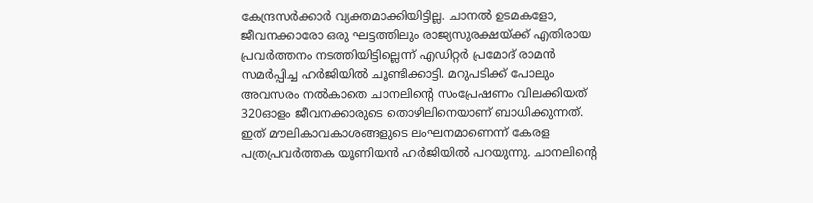കേന്ദ്രസര്‍ക്കാര്‍ വ്യക്തമാക്കിയിട്ടില്ല. ചാനല്‍ ഉടമകളോ, ജീവനക്കാരോ ഒരു ഘട്ടത്തിലും രാജ്യസുരക്ഷയ്ക്ക് എതിരായ പ്രവര്‍ത്തനം നടത്തിയിട്ടില്ലെന്ന് എഡിറ്റര്‍ പ്രമോദ് രാമന്‍ സമര്‍പ്പിച്ച ഹര്‍ജിയില്‍ ചൂണ്ടിക്കാട്ടി. മറുപടിക്ക് പോലും അവസരം നല്‍കാതെ ചാനലിന്റെ സംപ്രേഷണം വിലക്കിയത് 320ഓളം ജീവനക്കാരുടെ തൊഴിലിനെയാണ് ബാധിക്കുന്നത്. ഇത് മൗലികാവകാശങ്ങളുടെ ലംഘനമാണെന്ന് കേരള പത്രപ്രവര്‍ത്തക യൂണിയന്‍ ഹര്‍ജിയില്‍ പറയുന്നു. ചാനലിന്റെ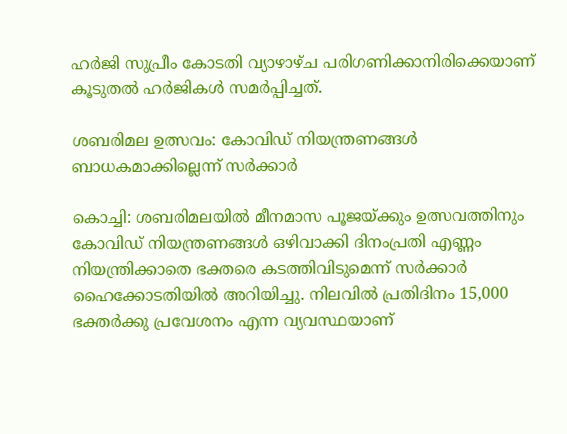ഹര്‍ജി സുപ്രീം കോടതി വ്യാഴാഴ്ച പരിഗണിക്കാനിരിക്കെയാണ് കൂടുതല്‍ ഹര്‍ജികള്‍ സമര്‍പ്പിച്ചത്.

ശബരിമല ഉത്സവം: കോവിഡ് നിയന്ത്രണങ്ങള്‍ ബാധകമാക്കില്ലെന്ന് സര്‍ക്കാര്‍

കൊച്ചി: ശബരിമലയില്‍ മീനമാസ പൂജയ്ക്കും ഉത്സവത്തിനും കോവിഡ് നിയന്ത്രണങ്ങള്‍ ഒഴിവാക്കി ദിനംപ്രതി എണ്ണം നിയന്ത്രിക്കാതെ ഭക്തരെ കടത്തിവിടുമെന്ന് സര്‍ക്കാര്‍ ഹൈക്കോടതിയില്‍ അറിയിച്ചു. നിലവില്‍ പ്രതിദിനം 15,000 ഭക്തര്‍ക്കു പ്രവേശനം എന്ന വ്യവസ്ഥയാണ്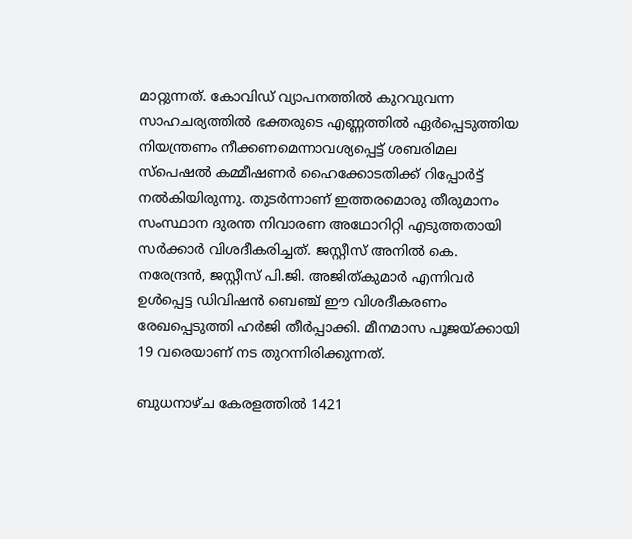മാറ്റുന്നത്. കോവിഡ് വ്യാപനത്തില്‍ കുറവുവന്ന സാഹചര്യത്തില്‍ ഭക്തരുടെ എണ്ണത്തില്‍ ഏര്‍പ്പെടുത്തിയ നിയന്ത്രണം നീക്കണമെന്നാവശ്യപ്പെട്ട് ശബരിമല സ്പെഷല്‍ കമ്മീഷണര്‍ ഹൈക്കോടതിക്ക് റിപ്പോര്‍ട്ട് നല്‍കിയിരുന്നു. തുടര്‍ന്നാണ് ഇത്തരമൊരു തീരുമാനം സംസ്ഥാന ദുരന്ത നിവാരണ അഥോറിറ്റി എടുത്തതായി സര്‍ക്കാര്‍ വിശദീകരിച്ചത്. ജസ്റ്റീസ് അനില്‍ കെ. നരേന്ദ്രന്‍, ജസ്റ്റീസ് പി.ജി. അജിത്കുമാര്‍ എന്നിവര്‍ ഉള്‍പ്പെട്ട ഡിവിഷന്‍ ബെഞ്ച് ഈ വിശദീകരണം രേഖപ്പെടുത്തി ഹര്‍ജി തീര്‍പ്പാക്കി. മീനമാസ പൂജയ്ക്കായി 19 വരെയാണ് നട തുറന്നിരിക്കുന്നത്.

ബുധനാഴ്ച കേരളത്തില്‍ 1421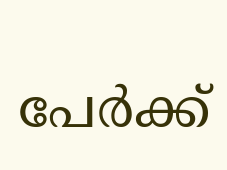പേര്‍ക്ക്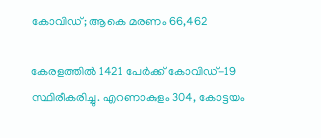കോവിഡ്; ആകെ മരണം 66,462

കേരളത്തില്‍ 1421 പേര്‍ക്ക് കോവിഡ്-19 സ്ഥിരീകരിച്ചു. എറണാകുളം 304, കോട്ടയം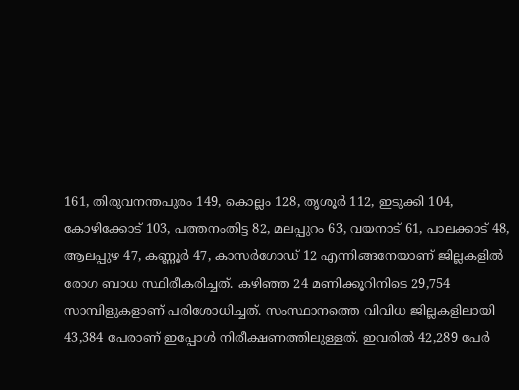161, തിരുവനന്തപുരം 149, കൊല്ലം 128, തൃശൂര്‍ 112, ഇടുക്കി 104, കോഴിക്കോട് 103, പത്തനംതിട്ട 82, മലപ്പുറം 63, വയനാട് 61, പാലക്കാട് 48, ആലപ്പുഴ 47, കണ്ണൂര്‍ 47, കാസര്‍ഗോഡ് 12 എന്നിങ്ങനേയാണ് ജില്ലകളില്‍ രോഗ ബാധ സ്ഥിരീകരിച്ചത്. കഴിഞ്ഞ 24 മണിക്കൂറിനിടെ 29,754 സാമ്പിളുകളാണ് പരിശോധിച്ചത്. സംസ്ഥാനത്തെ വിവിധ ജില്ലകളിലായി 43,384 പേരാണ് ഇപ്പോള്‍ നിരീക്ഷണത്തിലുള്ളത്. ഇവരില്‍ 42,289 പേര്‍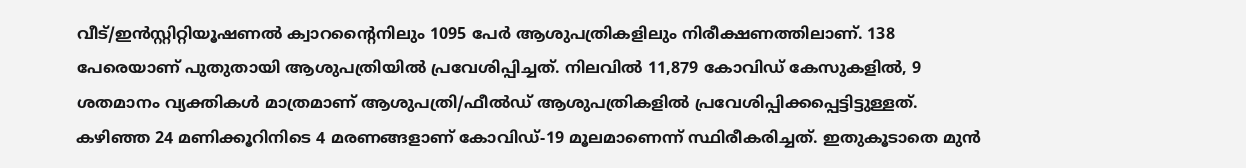വീട്/ഇന്‍സ്റ്റിറ്റിയൂഷണല്‍ ക്വാറന്റൈനിലും 1095 പേര്‍ ആശുപത്രികളിലും നിരീക്ഷണത്തിലാണ്. 138 പേരെയാണ് പുതുതായി ആശുപത്രിയില്‍ പ്രവേശിപ്പിച്ചത്. നിലവില്‍ 11,879 കോവിഡ് കേസുകളില്‍, 9 ശതമാനം വ്യക്തികള്‍ മാത്രമാണ് ആശുപത്രി/ഫീല്‍ഡ് ആശുപത്രികളില്‍ പ്രവേശിപ്പിക്കപ്പെട്ടിട്ടുള്ളത്. കഴിഞ്ഞ 24 മണിക്കൂറിനിടെ 4 മരണങ്ങളാണ് കോവിഡ്-19 മൂലമാണെന്ന് സ്ഥിരീകരിച്ചത്. ഇതുകൂടാതെ മുന്‍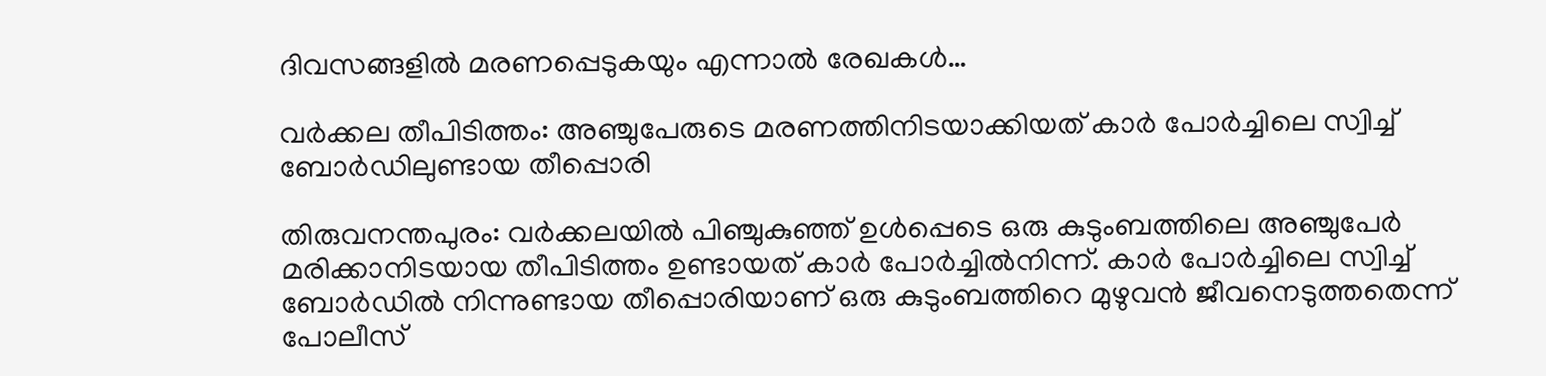ദിവസങ്ങളില്‍ മരണപ്പെടുകയും എന്നാല്‍ രേഖകള്‍…

വര്‍ക്കല തീപിടിത്തം: അഞ്ചുപേരുടെ മരണത്തിനിടയാക്കിയത് കാര്‍ പോര്‍ച്ചിലെ സ്വിച്ച് ബോര്‍ഡിലുണ്ടായ തീപ്പൊരി

തിരുവനന്തപുരം: വര്‍ക്കലയില്‍ പിഞ്ചുകുഞ്ഞ് ഉള്‍പ്പെടെ ഒരു കുടുംബത്തിലെ അഞ്ചുപേര്‍ മരിക്കാനിടയായ തീപിടിത്തം ഉണ്ടായത് കാര്‍ പോര്‍ച്ചില്‍നിന്ന്. കാര്‍ പോര്‍ച്ചിലെ സ്വിച്ച് ബോര്‍ഡില്‍ നിന്നുണ്ടായ തീപ്പൊരിയാണ് ഒരു കുടുംബത്തിറെ മുഴുവന്‍ ജീവനെടുത്തതെന്ന് പോലീസ്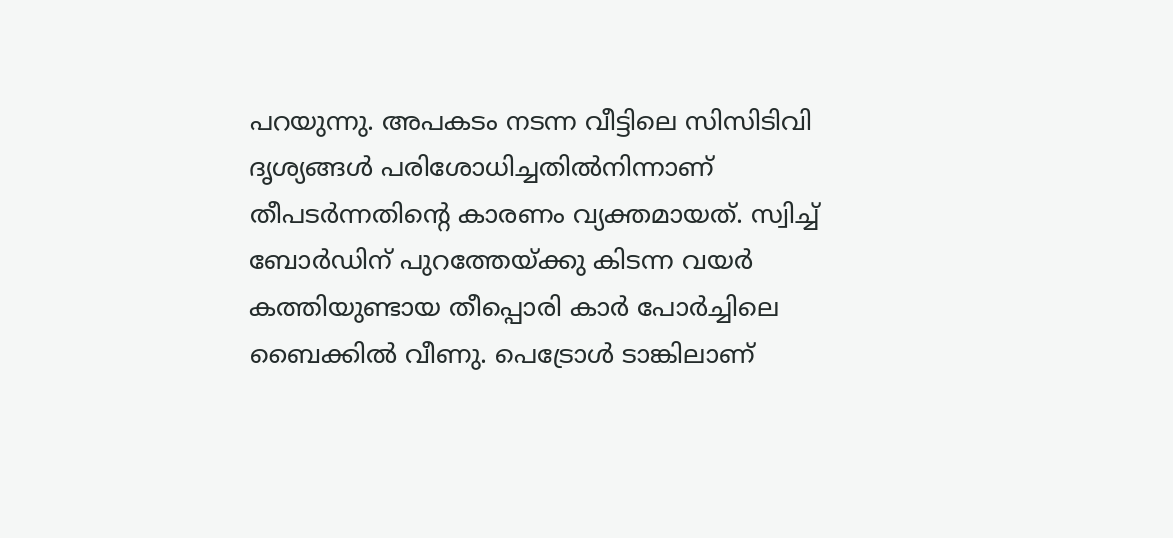പറയുന്നു. അപകടം നടന്ന വീട്ടിലെ സിസിടിവി ദൃശ്യങ്ങള്‍ പരിശോധിച്ചതില്‍നിന്നാണ് തീപടര്‍ന്നതിന്റെ കാരണം വ്യക്തമായത്. സ്വിച്ച് ബോര്‍ഡിന് പുറത്തേയ്ക്കു കിടന്ന വയര്‍ കത്തിയുണ്ടായ തീപ്പൊരി കാര്‍ പോര്‍ച്ചിലെ ബൈക്കില്‍ വീണു. പെട്രോള്‍ ടാങ്കിലാണ്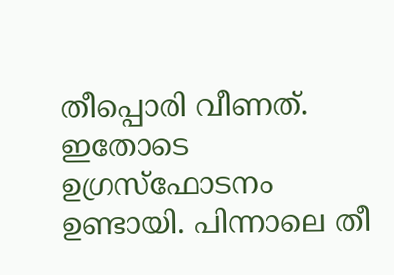തീപ്പൊരി വീണത്. ഇതോടെ ഉഗ്രസ്‌ഫോടനം ഉണ്ടായി. പിന്നാലെ തീ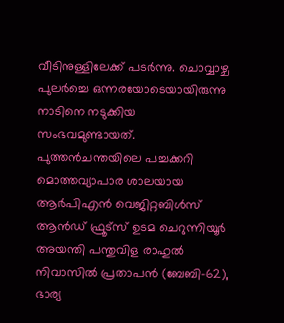വീടിനുള്ളിലേക്ക് പടര്‍ന്നു. ചൊവ്വാഴ്ച പുലര്‍ച്ചെ ഒന്നരയോടെയായിരുന്നു നാടിനെ നടുക്കിയ സംഭവമുണ്ടായത്. പുത്തന്‍ചന്തയിലെ പച്ചക്കറി മൊത്തവ്യാപാര ശാലയായ ആര്‍പിഎന്‍ വെജിറ്റബിള്‍സ് ആന്‍ഡ് ഫ്രൂട്‌സ് ഉടമ ചെറുന്നിയൂര്‍ അയന്തി പന്തുവിള രാഹുല്‍ നിവാസില്‍ പ്രതാപന്‍ (ബേബി-62), ഭാര്യ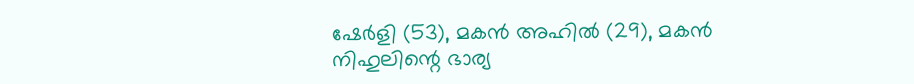ഷേര്‍ളി (53), മകന്‍ അഹില്‍ (29), മകന്‍ നിഹുലിന്റെ ഭാര്യ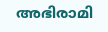അഭിരാമി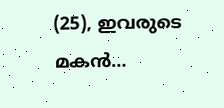(25), ഇവരുടെ മകന്‍…